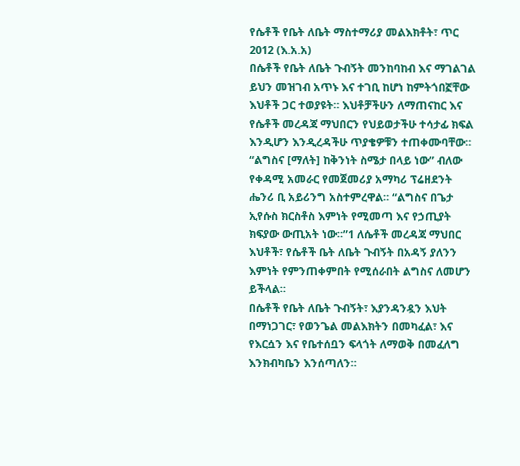የሴቶች የቤት ለቤት ማስተማሪያ መልእክቶት፣ ጥር 2012 (እ.አ.አ)
በሴቶች የቤት ለቤት ጉብኝት መንከባከብ እና ማገልገል
ይህን መዝገብ አጥኑ እና ተገቢ ከሆነ ከምትጎበኟቸው እህቶች ጋር ተወያዩት። እህቶቻችሁን ለማጠናከር እና የሴቶች መረዳጃ ማህበርን የህይወታችሁ ተሳታፊ ክፍል እንዲሆን እንዲረዳችሁ ጥያቄዎቹን ተጠቀሙባቸው።
“ልግስና [ማለት] ከቅንነት ስሜታ በላይ ነው” ብለው የቀዳሚ አመራር የመጀመሪያ አማካሪ ፕሬዘደንት ሔንሪ ቢ አይሪንግ አስተምረዋል። “ልግስና በጌታ ኢየሱስ ክርስቶስ እምነት የሚመጣ እና የኃጢያት ክፍያው ውጢአት ነው።”1 ለሴቶች መረዳጃ ማህበር እህቶች፣ የሴቶች ቤት ለቤት ጉብኝት በአዳኝ ያለንን እምነት የምንጠቀምበት የሚሰራበት ልግስና ለመሆን ይችላል።
በሴቶች የቤት ለቤት ጉብኝት፣ እያንዳንዷን እህት በማነጋገር፣ የወንጌል መልእክትን በመካፈል፣ እና የእርሷን እና የቤተሰቧን ፍላጎት ለማወቅ በመፈለግ እንክብካቤን እንሰጣለን።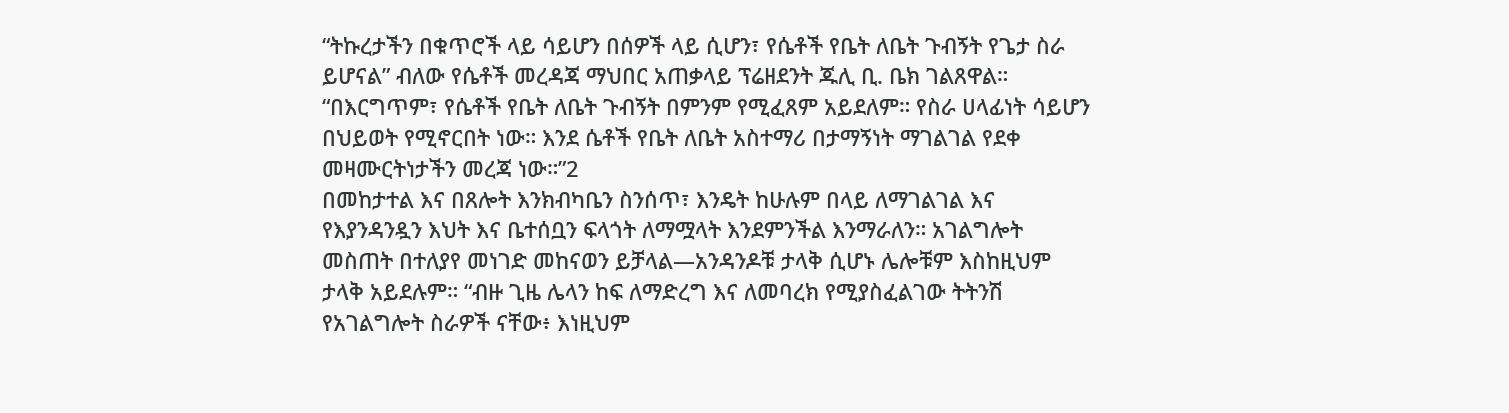“ትኩረታችን በቁጥሮች ላይ ሳይሆን በሰዎች ላይ ሲሆን፣ የሴቶች የቤት ለቤት ጉብኝት የጌታ ስራ ይሆናል” ብለው የሴቶች መረዳጃ ማህበር አጠቃላይ ፕሬዘደንት ጁሊ ቢ. ቤክ ገልጸዋል። “በእርግጥም፣ የሴቶች የቤት ለቤት ጉብኝት በምንም የሚፈጸም አይደለም። የስራ ሀላፊነት ሳይሆን በህይወት የሚኖርበት ነው። እንደ ሴቶች የቤት ለቤት አስተማሪ በታማኝነት ማገልገል የደቀ መዛሙርትነታችን መረጃ ነው።”2
በመከታተል እና በጸሎት እንክብካቤን ስንሰጥ፣ እንዴት ከሁሉም በላይ ለማገልገል እና የእያንዳንዷን እህት እና ቤተሰቧን ፍላጎት ለማሟላት እንደምንችል እንማራለን። አገልግሎት መስጠት በተለያየ መነገድ መከናወን ይቻላል—አንዳንዶቹ ታላቅ ሲሆኑ ሌሎቹም እስከዚህም ታላቅ አይደሉም። “ብዙ ጊዜ ሌላን ከፍ ለማድረግ እና ለመባረክ የሚያስፈልገው ትትንሽ የአገልግሎት ስራዎች ናቸው፥ እነዚህም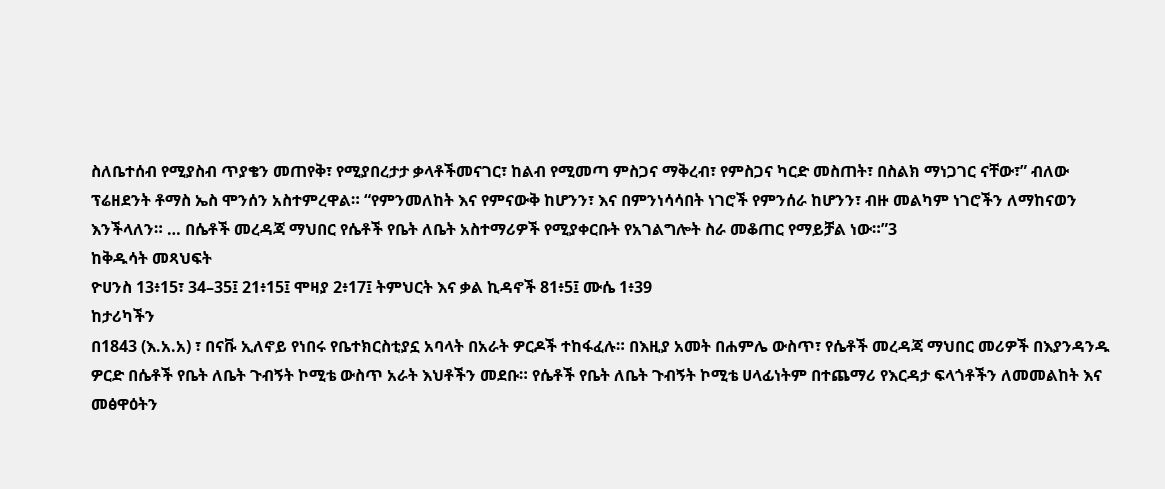ስለቤተሰብ የሚያስብ ጥያቄን መጠየቅ፣ የሚያበረታታ ቃላቶችመናገር፣ ከልብ የሚመጣ ምስጋና ማቅረብ፣ የምስጋና ካርድ መስጠት፣ በስልክ ማነጋገር ናቸው፣” ብለው ፕሬዘደንት ቶማስ ኤስ ሞንሰን አስተምረዋል። “የምንመለከት እና የምናውቅ ከሆንን፣ እና በምንነሳሳበት ነገሮች የምንሰራ ከሆንን፣ ብዙ መልካም ነገሮችን ለማከናወን እንችላለን። … በሴቶች መረዳጃ ማህበር የሴቶች የቤት ለቤት አስተማሪዎች የሚያቀርቡት የአገልግሎት ስራ መቆጠር የማይቻል ነው።”3
ከቅዱሳት መጻህፍት
ዮሀንስ 13፥15፣ 34–35፤ 21፥15፤ ሞዛያ 2፥17፤ ትምህርት እና ቃል ኪዳኖች 81፥5፤ ሙሴ 1፥39
ከታሪካችን
በ1843 (እ.አ.አ) ፣ በናቩ ኢለኖይ የነበሩ የቤተክርስቲያኗ አባላት በአራት ዎርዶች ተከፋፈሉ። በእዚያ አመት በሐምሌ ውስጥ፣ የሴቶች መረዳጃ ማህበር መሪዎች በእያንዳንዱ ዎርድ በሴቶች የቤት ለቤት ጉብኝት ኮሚቴ ውስጥ አራት እህቶችን መደቡ። የሴቶች የቤት ለቤት ጉብኝት ኮሚቴ ሀላፊነትም በተጨማሪ የእርዳታ ፍላጎቶችን ለመመልከት እና መፅዋዕትን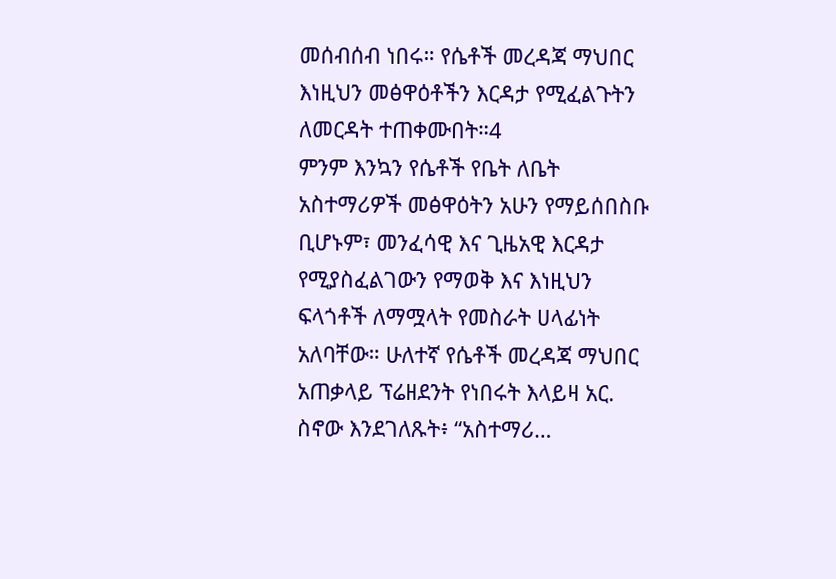መሰብሰብ ነበሩ። የሴቶች መረዳጃ ማህበር እነዚህን መፅዋዕቶችን እርዳታ የሚፈልጉትን ለመርዳት ተጠቀሙበት።4
ምንም እንኳን የሴቶች የቤት ለቤት አስተማሪዎች መፅዋዕትን አሁን የማይሰበስቡ ቢሆኑም፣ መንፈሳዊ እና ጊዜአዊ እርዳታ የሚያስፈልገውን የማወቅ እና እነዚህን ፍላጎቶች ለማሟላት የመስራት ሀላፊነት አለባቸው። ሁለተኛ የሴቶች መረዳጃ ማህበር አጠቃላይ ፕሬዘደንት የነበሩት እላይዛ አር. ስኖው እንደገለጹት፥ “አስተማሪ…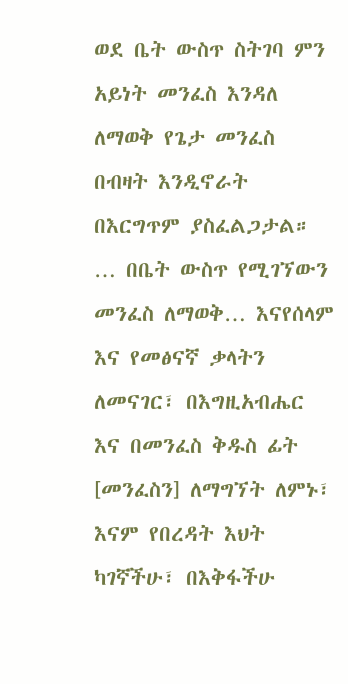ወደ ቤት ውስጥ ስትገባ ምን አይነት መንፈስ እንዳለ ለማወቅ የጌታ መንፈስ በብዛት እንዲኖራት በእርግጥም ያስፈልጋታል። … በቤት ውስጥ የሚገኘውን መንፈስ ለማወቅ… እናየሰላም እና የመፅናኛ ቃላትን ለመናገር፣ በእግዚአብሔር እና በመንፈስ ቅዱስ ፊት [መንፈስን] ለማግኘት ለምኑ፣ እናም የበረዳት እህት ካገኛችሁ፣ በእቅፋችሁ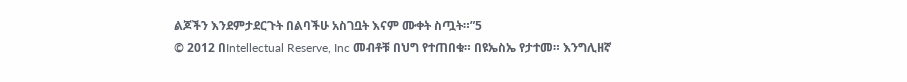ልጆችን እንደምታደርጉት በልባችሁ አስገቧት እናም ሙቀት ስጧት።”5
© 2012 በIntellectual Reserve, Inc መብቶቹ በህግ የተጠበቁ። በዩኤስኤ የታተመ። እንግሊዘኛ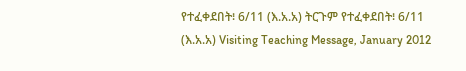የተፈቀደበት፧ 6/11 (እ.አ.አ) ትርጉም የተፈቀደበት፧ 6/11 (እ.አ.አ) Visiting Teaching Message, January 2012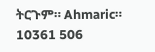ትርጉም። Ahmaric። 10361 506